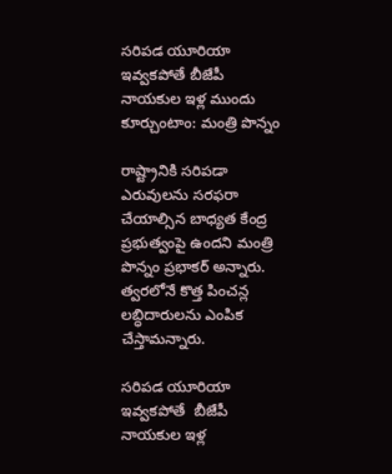సరిపడ యూరియా ఇవ్వకపోతే బీజేపీ నాయకుల ఇళ్ల ముందు కూర్చుంటాం: మంత్రి పొన్నం

రాష్ట్రానికి సరిపడా ఎరువులను సరఫరా చేయాల్సిన బాధ్యత కేంద్ర ప్రభుత్వంపై ఉందని మంత్రి పొన్నం ప్రభాకర్ అన్నారు. త్వరలోనే కొత్త పించన్ల లబ్ధిదారులను ఎంపిక చేస్తామన్నారు.

సరిపడ యూరియా ఇవ్వకపోతే  బీజేపీ నాయకుల ఇళ్ల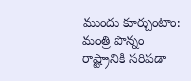ముందు కూర్చుంటాం: మంత్రి పొన్నం
రాష్ట్రానికి సరిపడా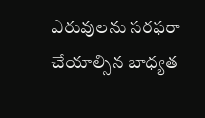ఎరువులను సరఫరా చేయాల్సిన బాధ్యత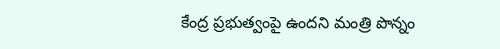కేంద్ర ప్రభుత్వంపై ఉందని మంత్రి పొన్నం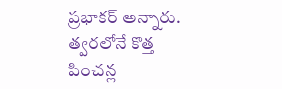ప్రభాకర్ అన్నారు. త్వరలోనే కొత్త పించన్ల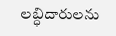లబ్ధిదారులను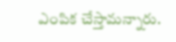ఎంపిక చేస్తామన్నారు.